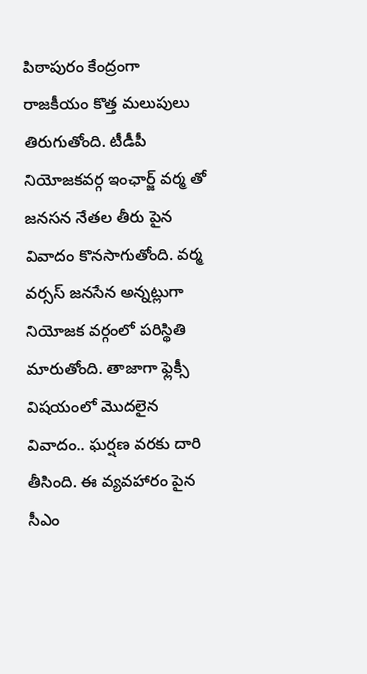పిఠాపురం కేంద్రంగా రాజకీయం కొత్త మలుపులు తిరుగుతోంది. టీడీపీ నియోజకవర్గ ఇంఛార్జ్ వర్మ తో జనసన నేతల తీరు పైన వివాదం కొనసాగుతోంది. వర్మ వర్సస్ జనసేన అన్నట్లుగా నియోజక వర్గంలో పరిస్థితి మారుతోంది. తాజాగా ఫ్లెక్సీ విషయంలో మొదలైన వివాదం.. ఘర్షణ వరకు దారి తీసింది. ఈ వ్యవహారం పైన సీఎం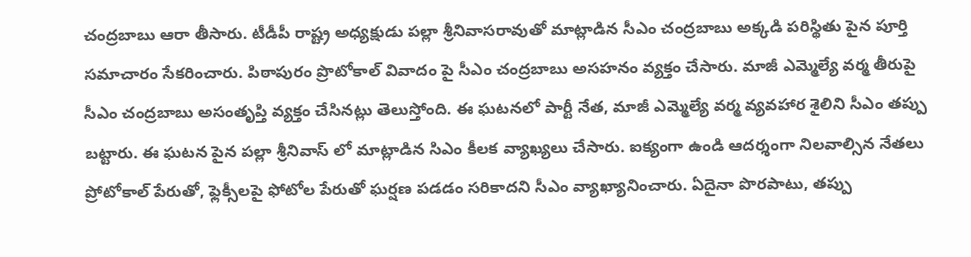చంద్రబాబు ఆరా తీసారు. టీడీపీ రాష్ట్ర అధ్యక్షుడు పల్లా శ్రీనివాసరావుతో మాట్లాడిన సీఎం చంద్రబాబు అక్కడి పరిస్థితు పైన పూర్తి సమాచారం సేకరించారు. పిఠాపురం ప్రొటోకాల్ వివాదం పై సీఎం చంద్రబాబు అసహనం వ్యక్తం చేసారు. మాజీ ఎమ్మెల్యే వర్మ తీరుపై సీఎం చంద్రబాబు అసంతృప్తి వ్యక్తం చేసినట్లు తెలుస్తోంది. ఈ ఘటనలో పార్టీ నేత, మాజీ ఎమ్మెల్యే వర్మ వ్యవహార శైలిని సీఎం తప్పు బట్టారు. ఈ ఘటన పైన పల్లా శ్రీనివాస్ లో మాట్లాడిన సిఎం కీలక వ్యాఖ్యలు చేసారు. ఐక్యంగా ఉండి ఆదర్శంగా నిలవాల్సిన నేతలు ప్రోటోకాల్ పేరుతో, ఫ్లెక్సీలపై ఫోటోల పేరుతో ఘర్షణ పడడం సరికాదని సీఎం వ్యాఖ్యానించారు. ఏదైనా పొరపాటు, తప్పు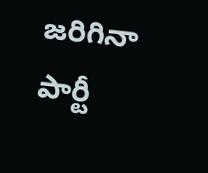జరిగినా పార్టీ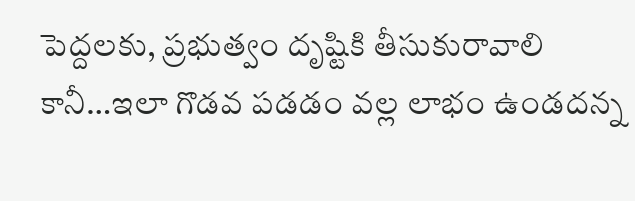పెద్దలకు, ప్రభుత్వం దృష్టికి తీసుకురావాలి కానీ…ఇలా గొడవ పడడం వల్ల లాభం ఉండదన్న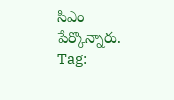సిఎం పేర్కొన్నారు.
Tag: